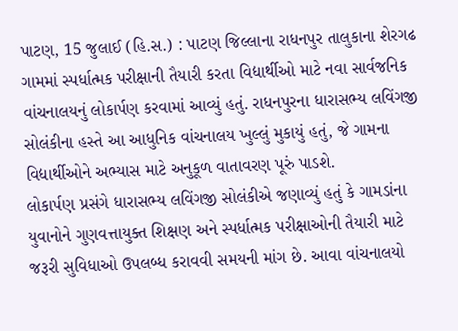પાટણ, 15 જુલાઈ (હિ.સ.) : પાટણ જિલ્લાના રાધનપુર તાલુકાના શેરગઢ ગામમાં સ્પર્ધાત્મક પરીક્ષાની તૈયારી કરતા વિદ્યાર્થીઓ માટે નવા સાર્વજનિક વાંચનાલયનું લોકાર્પણ કરવામાં આવ્યું હતું. રાધનપુરના ધારાસભ્ય લવિંગજી સોલંકીના હસ્તે આ આધુનિક વાંચનાલય ખુલ્લું મુકાયું હતું, જે ગામના વિદ્યાર્થીઓને અભ્યાસ માટે અનુકૂળ વાતાવરણ પૂરું પાડશે.
લોકાર્પણ પ્રસંગે ધારાસભ્ય લવિંગજી સોલંકીએ જણાવ્યું હતું કે ગામડાંના યુવાનોને ગુણવત્તાયુક્ત શિક્ષણ અને સ્પર્ધાત્મક પરીક્ષાઓની તૈયારી માટે જરૂરી સુવિધાઓ ઉપલબ્ધ કરાવવી સમયની માંગ છે. આવા વાંચનાલયો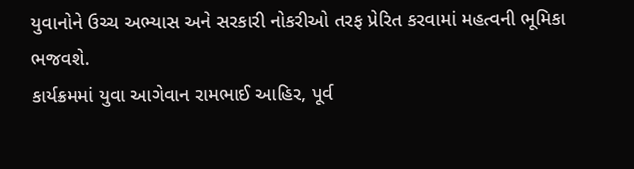યુવાનોને ઉચ્ચ અભ્યાસ અને સરકારી નોકરીઓ તરફ પ્રેરિત કરવામાં મહત્વની ભૂમિકા ભજવશે.
કાર્યક્રમમાં યુવા આગેવાન રામભાઈ આહિર, પૂર્વ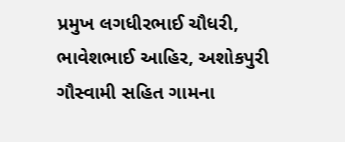પ્રમુખ લગધીરભાઈ ચૌધરી, ભાવેશભાઈ આહિર, અશોકપુરી ગૌસ્વામી સહિત ગામના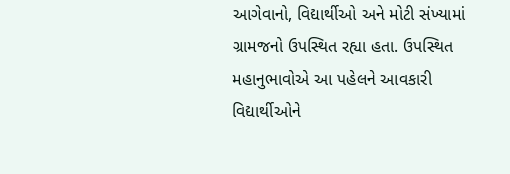આગેવાનો, વિદ્યાર્થીઓ અને મોટી સંખ્યામાં ગ્રામજનો ઉપસ્થિત રહ્યા હતા. ઉપસ્થિત મહાનુભાવોએ આ પહેલને આવકારી વિદ્યાર્થીઓને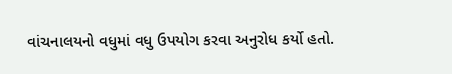વાંચનાલયનો વધુમાં વધુ ઉપયોગ કરવા અનુરોધ કર્યો હતો.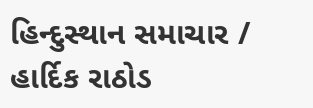હિન્દુસ્થાન સમાચાર / હાર્દિક રાઠોડ